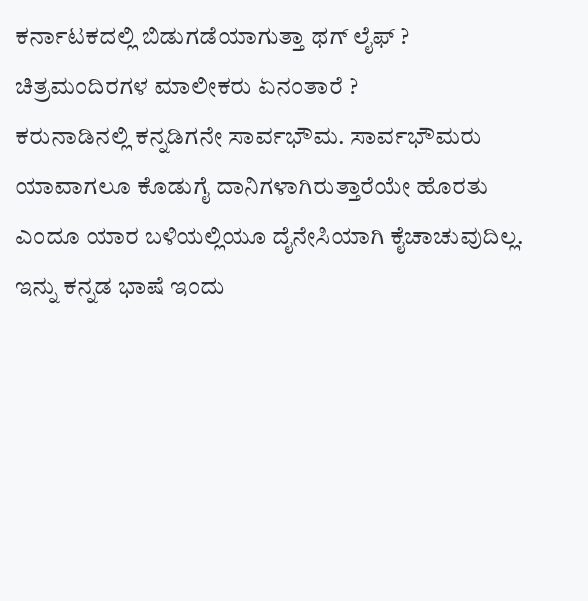ಕರ್ನಾಟಕದಲ್ಲಿ ಬಿಡುಗಡೆಯಾಗುತ್ತಾ ಥಗ್ ಲೈಫ್ ? ಚಿತ್ರಮಂದಿರಗಳ ಮಾಲೀಕರು ಏನಂತಾರೆ ?
ಕರುನಾಡಿನಲ್ಲಿ ಕನ್ನಡಿಗನೇ ಸಾರ್ವಭೌಮ. ಸಾರ್ವಭೌಮರು ಯಾವಾಗಲೂ ಕೊಡುಗೈ ದಾನಿಗಳಾಗಿರುತ್ತಾರೆಯೇ ಹೊರತು ಎಂದೂ ಯಾರ ಬಳಿಯಲ್ಲಿಯೂ ದೈನೇಸಿಯಾಗಿ ಕೈಚಾಚುವುದಿಲ್ಲ. ಇನ್ನು ಕನ್ನಡ ಭಾಷೆ ಇಂದು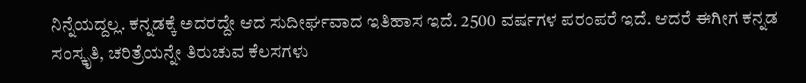ನಿನ್ನೆಯದ್ದಲ್ಲ. ಕನ್ನಡಕ್ಕೆ ಅದರದ್ದೇ ಆದ ಸುದೀರ್ಘವಾದ ಇತಿಹಾಸ ಇದೆ. 2500 ವರ್ಷಗಳ ಪರಂಪರೆ ಇದೆ. ಆದರೆ ಈಗೀಗ ಕನ್ನಡ ಸಂಸ್ಕೃತಿ, ಚರಿತ್ರೆಯನ್ನೇ ತಿರುಚುವ ಕೆಲಸಗಳು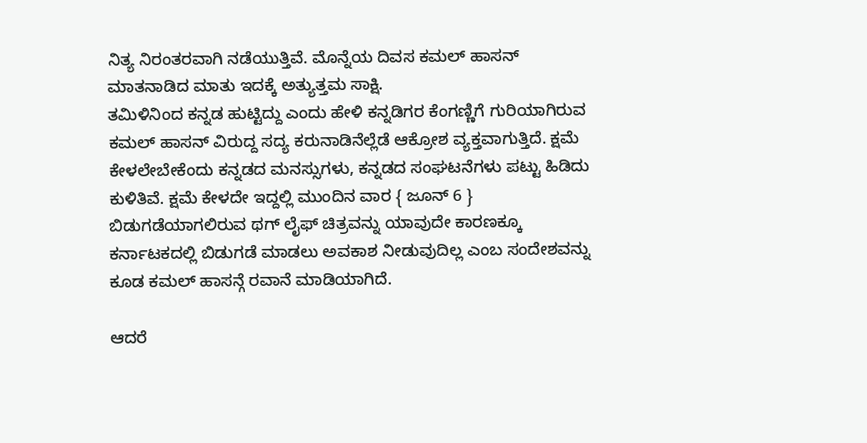ನಿತ್ಯ ನಿರಂತರವಾಗಿ ನಡೆಯುತ್ತಿವೆ. ಮೊನ್ನೆಯ ದಿವಸ ಕಮಲ್ ಹಾಸನ್ ಮಾತನಾಡಿದ ಮಾತು ಇದಕ್ಕೆ ಅತ್ಯುತ್ತಮ ಸಾಕ್ಷಿ.
ತಮಿಳಿನಿಂದ ಕನ್ನಡ ಹುಟ್ಟಿದ್ದು ಎಂದು ಹೇಳಿ ಕನ್ನಡಿಗರ ಕೆಂಗಣ್ಣಿಗೆ ಗುರಿಯಾಗಿರುವ ಕಮಲ್ ಹಾಸನ್ ವಿರುದ್ದ ಸದ್ಯ ಕರುನಾಡಿನೆಲ್ಲೆಡೆ ಆಕ್ರೋಶ ವ್ಯಕ್ತವಾಗುತ್ತಿದೆ. ಕ್ಷಮೆ ಕೇಳಲೇಬೇಕೆಂದು ಕನ್ನಡದ ಮನಸ್ಸುಗಳು, ಕನ್ನಡದ ಸಂಘಟನೆಗಳು ಪಟ್ಟು ಹಿಡಿದು ಕುಳಿತಿವೆ. ಕ್ಷಮೆ ಕೇಳದೇ ಇದ್ದಲ್ಲಿ ಮುಂದಿನ ವಾರ { ಜೂನ್ 6 } ಬಿಡುಗಡೆಯಾಗಲಿರುವ ಥಗ್ ಲೈಫ್ ಚಿತ್ರವನ್ನು ಯಾವುದೇ ಕಾರಣಕ್ಕೂ ಕರ್ನಾಟಕದಲ್ಲಿ ಬಿಡುಗಡೆ ಮಾಡಲು ಅವಕಾಶ ನೀಡುವುದಿಲ್ಲ ಎಂಬ ಸಂದೇಶವನ್ನು ಕೂಡ ಕಮಲ್ ಹಾಸನ್ಗೆ ರವಾನೆ ಮಾಡಿಯಾಗಿದೆ.

ಆದರೆ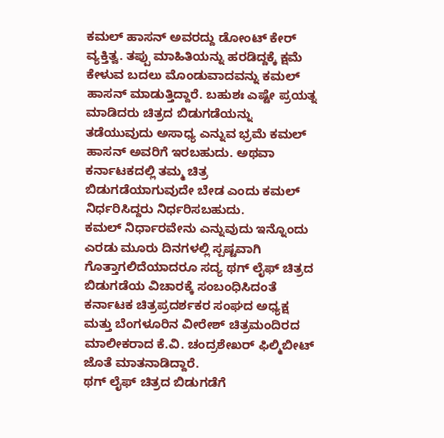ಕಮಲ್ ಹಾಸನ್ ಅವರದ್ದು ಡೋಂಟ್ ಕೇರ್ ವ್ಯಕ್ತಿತ್ವ. ತಪ್ಪು ಮಾಹಿತಿಯನ್ನು ಹರಡಿದ್ದಕ್ಕೆ ಕ್ಷಮೆ ಕೇಳುವ ಬದಲು ಮೊಂಡುವಾದವನ್ನು ಕಮಲ್ ಹಾಸನ್ ಮಾಡುತ್ತಿದ್ದಾರೆ. ಬಹುಶಃ ಎಷ್ಟೇ ಪ್ರಯತ್ನ ಮಾಡಿದರು ಚಿತ್ರದ ಬಿಡುಗಡೆಯನ್ನು ತಡೆಯುವುದು ಅಸಾಧ್ಯ ಎನ್ನುವ ಭ್ರಮೆ ಕಮಲ್ ಹಾಸನ್ ಅವರಿಗೆ ಇರಬಹುದು. ಅಥವಾ ಕರ್ನಾಟಕದಲ್ಲಿ ತಮ್ಮ ಚಿತ್ರ ಬಿಡುಗಡೆಯಾಗುವುದೇ ಬೇಡ ಎಂದು ಕಮಲ್ ನಿರ್ಧರಿಸಿದ್ದರು ನಿರ್ಧರಿಸಬಹುದು.
ಕಮಲ್ ನಿರ್ಧಾರವೇನು ಎನ್ನುವುದು ಇನ್ನೊಂದು ಎರಡು ಮೂರು ದಿನಗಳಲ್ಲಿ ಸ್ಪಷ್ಟವಾಗಿ ಗೊತ್ತಾಗಲಿದೆಯಾದರೂ ಸದ್ಯ ಥಗ್ ಲೈಫ್ ಚಿತ್ರದ ಬಿಡುಗಡೆಯ ವಿಚಾರಕ್ಕೆ ಸಂಬಂಧಿಸಿದಂತೆ ಕರ್ನಾಟಕ ಚಿತ್ರಪ್ರದರ್ಶಕರ ಸಂಘದ ಅಧ್ಯಕ್ಷ ಮತ್ತು ಬೆಂಗಳೂರಿನ ವೀರೇಶ್ ಚಿತ್ರಮಂದಿರದ ಮಾಲೀಕರಾದ ಕೆ.ವಿ. ಚಂದ್ರಶೇಖರ್ ಫಿಲ್ಮಿಬೀಟ್ ಜೊತೆ ಮಾತನಾಡಿದ್ದಾರೆ.
ಥಗ್ ಲೈಫ್ ಚಿತ್ರದ ಬಿಡುಗಡೆಗೆ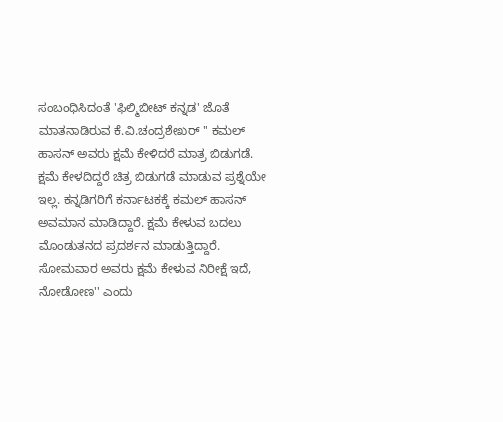ಸಂಬಂಧಿಸಿದಂತೆ 'ಫಿಲ್ಮಿಬೀಟ್ ಕನ್ನಡ' ಜೊತೆ ಮಾತನಾಡಿರುವ ಕೆ.ವಿ.ಚಂದ್ರಶೇಖರ್ '' ಕಮಲ್ ಹಾಸನ್ ಅವರು ಕ್ಷಮೆ ಕೇಳಿದರೆ ಮಾತ್ರ ಬಿಡುಗಡೆ. ಕ್ಷಮೆ ಕೇಳದಿದ್ದರೆ ಚಿತ್ರ ಬಿಡುಗಡೆ ಮಾಡುವ ಪ್ರಶ್ನೆಯೇ ಇಲ್ಲ. ಕನ್ನಡಿಗರಿಗೆ ಕರ್ನಾಟಕಕ್ಕೆ ಕಮಲ್ ಹಾಸನ್ ಅವಮಾನ ಮಾಡಿದ್ದಾರೆ. ಕ್ಷಮೆ ಕೇಳುವ ಬದಲು ಮೊಂಡುತನದ ಪ್ರದರ್ಶನ ಮಾಡುತ್ತಿದ್ದಾರೆ. ಸೋಮವಾರ ಅವರು ಕ್ಷಮೆ ಕೇಳುವ ನಿರೀಕ್ಷೆ ಇದೆ, ನೋಡೋಣ'' ಎಂದು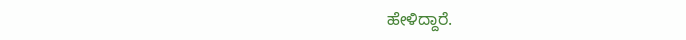ಹೇಳಿದ್ದಾರೆ.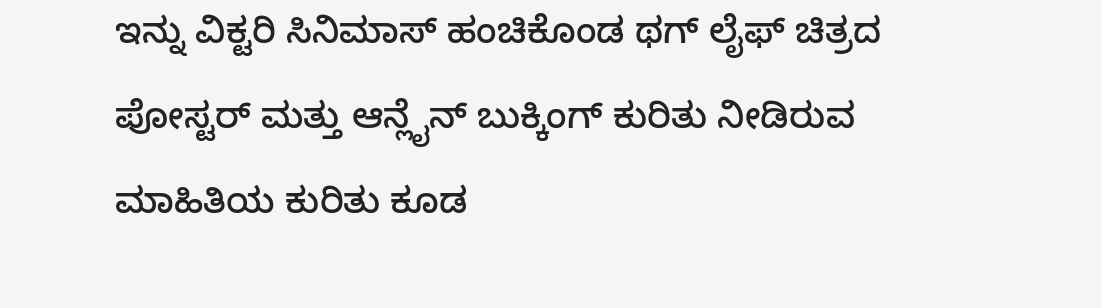ಇನ್ನು ವಿಕ್ಟರಿ ಸಿನಿಮಾಸ್ ಹಂಚಿಕೊಂಡ ಥಗ್ ಲೈಫ್ ಚಿತ್ರದ ಪೋಸ್ಟರ್ ಮತ್ತು ಆನ್ಲೈನ್ ಬುಕ್ಕಿಂಗ್ ಕುರಿತು ನೀಡಿರುವ ಮಾಹಿತಿಯ ಕುರಿತು ಕೂಡ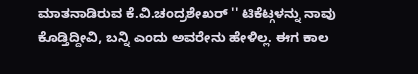ಮಾತನಾಡಿರುವ ಕೆ.ವಿ.ಚಂದ್ರಶೇಖರ್ '' ಟಿಕೆಟ್ಗಳನ್ನು ನಾವು ಕೊಡ್ತಿದ್ದೀವಿ, ಬನ್ನಿ ಎಂದು ಅವರೇನು ಹೇಳಿಲ್ಲ. ಈಗ ಕಾಲ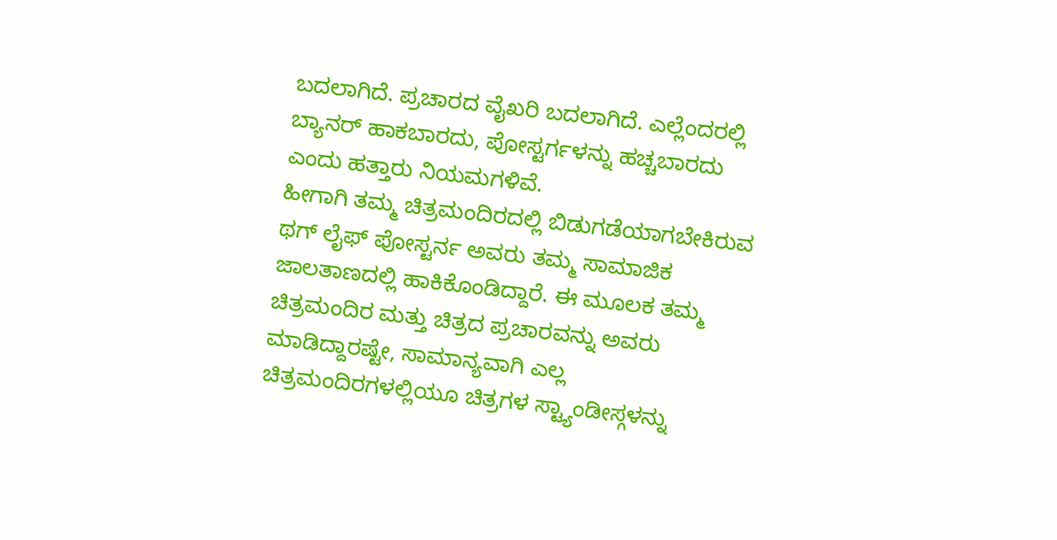ಬದಲಾಗಿದೆ. ಪ್ರಚಾರದ ವೈಖರಿ ಬದಲಾಗಿದೆ. ಎಲ್ಲೆಂದರಲ್ಲಿ ಬ್ಯಾನರ್ ಹಾಕಬಾರದು, ಪೋಸ್ಟರ್ಗಳನ್ನು ಹಚ್ಚಬಾರದು ಎಂದು ಹತ್ತಾರು ನಿಯಮಗಳಿವೆ.
ಹೀಗಾಗಿ ತಮ್ಮ ಚಿತ್ರಮಂದಿರದಲ್ಲಿ ಬಿಡುಗಡೆಯಾಗಬೇಕಿರುವ ಥಗ್ ಲೈಫ್ ಪೋಸ್ಟರ್ನ ಅವರು ತಮ್ಮ ಸಾಮಾಜಿಕ ಜಾಲತಾಣದಲ್ಲಿ ಹಾಕಿಕೊಂಡಿದ್ದಾರೆ. ಈ ಮೂಲಕ ತಮ್ಮ ಚಿತ್ರಮಂದಿರ ಮತ್ತು ಚಿತ್ರದ ಪ್ರಚಾರವನ್ನು ಅವರು ಮಾಡಿದ್ದಾರಷ್ಟೇ, ಸಾಮಾನ್ಯವಾಗಿ ಎಲ್ಲ ಚಿತ್ರಮಂದಿರಗಳಲ್ಲಿಯೂ ಚಿತ್ರಗಳ ಸ್ಟ್ಯಾಂಡೀಸ್ಗಳನ್ನು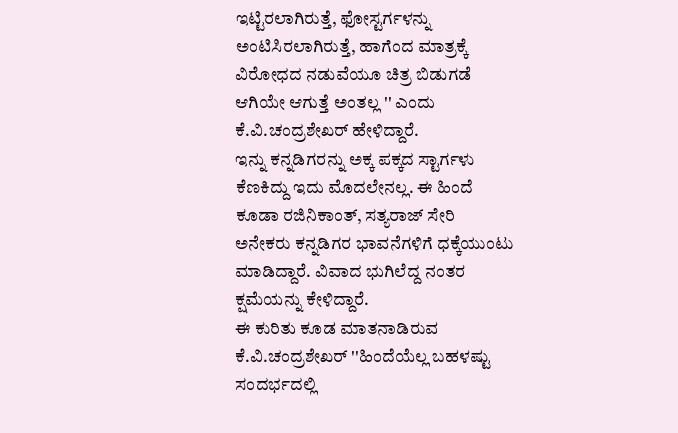ಇಟ್ಟಿರಲಾಗಿರುತ್ತೆ, ಫೋಸ್ಟರ್ಗಳನ್ನು ಅಂಟಿಸಿರಲಾಗಿರುತ್ತೆ, ಹಾಗೆಂದ ಮಾತ್ರಕ್ಕೆ ವಿರೋಧದ ನಡುವೆಯೂ ಚಿತ್ರ ಬಿಡುಗಡೆ ಆಗಿಯೇ ಆಗುತ್ತೆ ಅಂತಲ್ಲ '' ಎಂದು ಕೆ.ವಿ.ಚಂದ್ರಶೇಖರ್ ಹೇಳಿದ್ದಾರೆ.
ಇನ್ನು ಕನ್ನಡಿಗರನ್ನು ಅಕ್ಕ ಪಕ್ಕದ ಸ್ಟಾರ್ಗಳು ಕೆಣಕಿದ್ದು ಇದು ಮೊದಲೇನಲ್ಲ. ಈ ಹಿಂದೆ ಕೂಡಾ ರಜಿನಿಕಾಂತ್, ಸತ್ಯರಾಜ್ ಸೇರಿ ಅನೇಕರು ಕನ್ನಡಿಗರ ಭಾವನೆಗಳಿಗೆ ಧಕ್ಕೆಯುಂಟು ಮಾಡಿದ್ದಾರೆ. ವಿವಾದ ಭುಗಿಲೆದ್ದ ನಂತರ ಕ್ಷಮೆಯನ್ನು ಕೇಳಿದ್ದಾರೆ.
ಈ ಕುರಿತು ಕೂಡ ಮಾತನಾಡಿರುವ ಕೆ.ವಿ.ಚಂದ್ರಶೇಖರ್ ''ಹಿಂದೆಯೆಲ್ಲ ಬಹಳಷ್ಟು ಸಂದರ್ಭದಲ್ಲಿ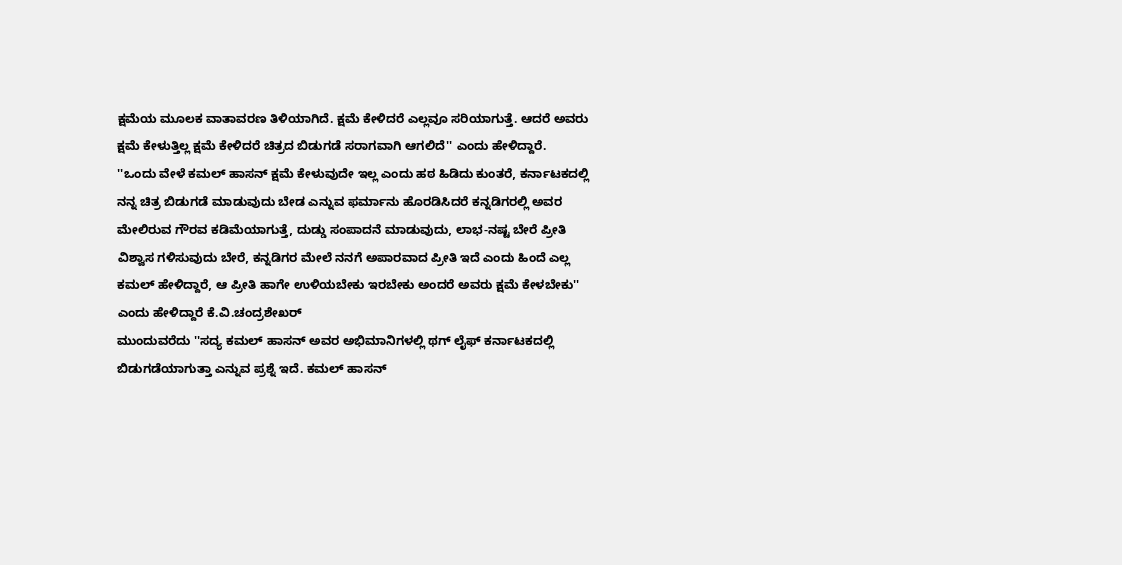ಕ್ಷಮೆಯ ಮೂಲಕ ವಾತಾವರಣ ತಿಳಿಯಾಗಿದೆ. ಕ್ಷಮೆ ಕೇಳಿದರೆ ಎಲ್ಲವೂ ಸರಿಯಾಗುತ್ತೆ. ಆದರೆ ಅವರು ಕ್ಷಮೆ ಕೇಳುತ್ತಿಲ್ಲ ಕ್ಷಮೆ ಕೇಳಿದರೆ ಚಿತ್ರದ ಬಿಡುಗಡೆ ಸರಾಗವಾಗಿ ಆಗಲಿದೆ'' ಎಂದು ಹೇಳಿದ್ದಾರೆ.
''ಒಂದು ವೇಳೆ ಕಮಲ್ ಹಾಸನ್ ಕ್ಷಮೆ ಕೇಳುವುದೇ ಇಲ್ಲ ಎಂದು ಹಠ ಹಿಡಿದು ಕುಂತರೆ, ಕರ್ನಾಟಕದಲ್ಲಿ ನನ್ನ ಚಿತ್ರ ಬಿಡುಗಡೆ ಮಾಡುವುದು ಬೇಡ ಎನ್ನುವ ಫರ್ಮಾನು ಹೊರಡಿಸಿದರೆ ಕನ್ನಡಿಗರಲ್ಲಿ ಅವರ ಮೇಲಿರುವ ಗೌರವ ಕಡಿಮೆಯಾಗುತ್ತೆ, ದುಡ್ಡು ಸಂಪಾದನೆ ಮಾಡುವುದು, ಲಾಭ-ನಷ್ಟ ಬೇರೆ ಪ್ರೀತಿ ವಿಶ್ವಾಸ ಗಳಿಸುವುದು ಬೇರೆ, ಕನ್ನಡಿಗರ ಮೇಲೆ ನನಗೆ ಅಪಾರವಾದ ಪ್ರೀತಿ ಇದೆ ಎಂದು ಹಿಂದೆ ಎಲ್ಲ ಕಮಲ್ ಹೇಳಿದ್ದಾರೆ, ಆ ಪ್ರೀತಿ ಹಾಗೇ ಉಳಿಯಬೇಕು ಇರಬೇಕು ಅಂದರೆ ಅವರು ಕ್ಷಮೆ ಕೇಳಬೇಕು'' ಎಂದು ಹೇಳಿದ್ದಾರೆ ಕೆ.ವಿ.ಚಂದ್ರಶೇಖರ್
ಮುಂದುವರೆದು ''ಸದ್ಯ ಕಮಲ್ ಹಾಸನ್ ಅವರ ಅಭಿಮಾನಿಗಳಲ್ಲಿ ಥಗ್ ಲೈಫ್ ಕರ್ನಾಟಕದಲ್ಲಿ ಬಿಡುಗಡೆಯಾಗುತ್ತಾ ಎನ್ನುವ ಪ್ರಶ್ನೆ ಇದೆ. ಕಮಲ್ ಹಾಸನ್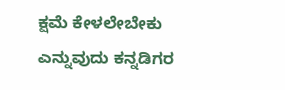ಕ್ಷಮೆ ಕೇಳಲೇಬೇಕು ಎನ್ನುವುದು ಕನ್ನಡಿಗರ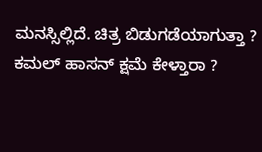ಮನಸ್ಸಿಲ್ಲಿದೆ. ಚಿತ್ರ ಬಿಡುಗಡೆಯಾಗುತ್ತಾ ? ಕಮಲ್ ಹಾಸನ್ ಕ್ಷಮೆ ಕೇಳ್ತಾರಾ ?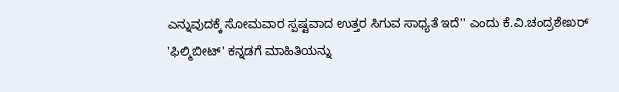ಎನ್ನುವುದಕ್ಕೆ ಸೋಮವಾರ ಸ್ಪಷ್ಟವಾದ ಉತ್ತರ ಸಿಗುವ ಸಾಧ್ಯತೆ ಇದೆ'' ಎಂದು ಕೆ.ವಿ.ಚಂದ್ರಶೇಖರ್ 'ಫಿಲ್ಮಿಬೀಟ್' ಕನ್ನಡಗೆ ಮಾಹಿತಿಯನ್ನು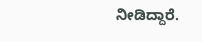ನೀಡಿದ್ದಾರೆ.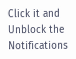Click it and Unblock the Notifications